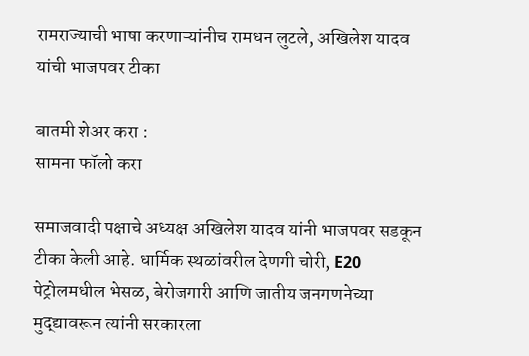रामराज्याची भाषा करणाऱ्यांनीच रामधन लुटले, अखिलेश यादव यांची भाजपवर टीका

बातमी शेअर करा :
सामना फॉलो करा

समाजवादी पक्षाचे अध्यक्ष अखिलेश यादव यांनी भाजपवर सडकून टीका केली आहे. धार्मिक स्थळांवरील देणगी चोरी, E20 पेट्रोलमधील भेसळ, बेरोजगारी आणि जातीय जनगणनेच्या मुद्द्यावरून त्यांनी सरकारला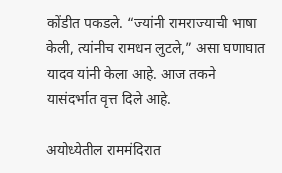कोंडीत पकडले. “ज्यांनी रामराज्याची भाषा केली, त्यांनीच रामधन लुटले,” असा घणाघात यादव यांनी केला आहे. आज तकने यासंदर्भात वृत्त दिले आहे.

अयोध्येतील राममंदिरात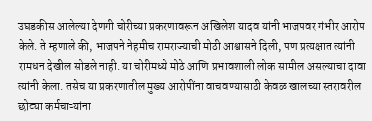उघडकीस आलेल्या देणगी चोरीच्या प्रकरणावरून अखिलेश यादव यांनी भाजपवर गंभीर आरोप केले. ते म्हणाले की, भाजपने नेहमीच रामराज्याची मोठी आश्वासने दिली, पण प्रत्यक्षात त्यांनी रामधन देखील सोडले नाही. या चोरीमध्ये मोठे आणि प्रभावशाली लोक सामील असल्याचा दावा त्यांनी केला. तसेच या प्रकरणातील मुख्य आरोपींना वाचवण्यासाठी केवळ खालच्या स्तरावरील छोट्या कर्मचाऱ्यांना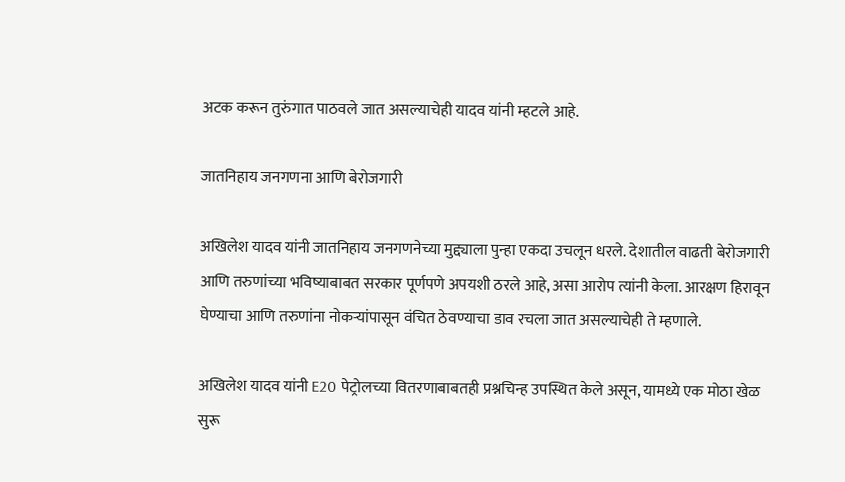अटक करून तुरुंगात पाठवले जात असल्याचेही यादव यांनी म्हटले आहे.

जातनिहाय जनगणना आणि बेरोजगारी

अखिलेश यादव यांनी जातनिहाय जनगणनेच्या मुद्द्याला पुन्हा एकदा उचलून धरले. देशातील वाढती बेरोजगारी आणि तरुणांच्या भविष्याबाबत सरकार पूर्णपणे अपयशी ठरले आहे, असा आरोप त्यांनी केला. आरक्षण हिरावून घेण्याचा आणि तरुणांना नोकऱ्यांपासून वंचित ठेवण्याचा डाव रचला जात असल्याचेही ते म्हणाले.

अखिलेश यादव यांनी E20 पेट्रोलच्या वितरणाबाबतही प्रश्नचिन्ह उपस्थित केले असून, यामध्ये एक मोठा खेळ सुरू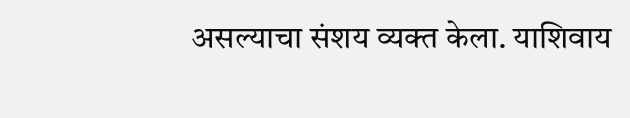असल्याचा संशय व्यक्त केला. याशिवाय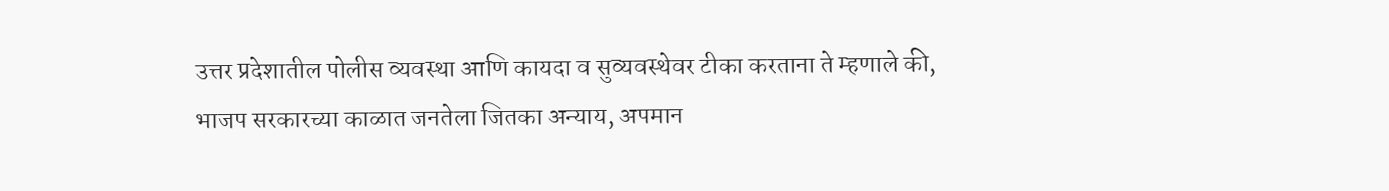उत्तर प्रदेशातील पोलीस व्यवस्था आणि कायदा व सुव्यवस्थेवर टीका करताना ते म्हणाले की, भाजप सरकारच्या काळात जनतेला जितका अन्याय, अपमान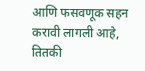आणि फसवणूक सहन करावी लागली आहे, तितकी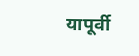यापूर्वी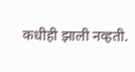कधीही झाली नव्हती.